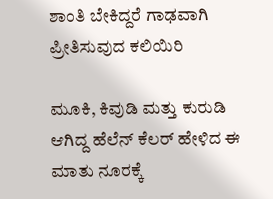ಶಾಂತಿ ಬೇಕಿದ್ದರೆ ಗಾಢವಾಗಿ ಪ್ರೀತಿಸುವುದ ಕಲಿಯಿರಿ

ಮೂಕಿ, ಕಿವುಡಿ ಮತ್ತು ಕುರುಡಿ ಆಗಿದ್ದ ಹೆಲೆನ್ ಕೆಲರ್ ಹೇಳಿದ ಈ ಮಾತು ನೂರಕ್ಕೆ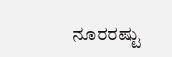ನೂರರಷ್ಟು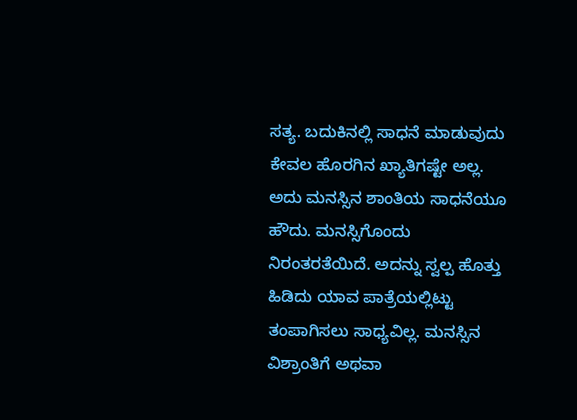ಸತ್ಯ. ಬದುಕಿನಲ್ಲಿ ಸಾಧನೆ ಮಾಡುವುದು ಕೇವಲ ಹೊರಗಿನ ಖ್ಯಾತಿಗಷ್ಟೇ ಅಲ್ಲ. ಅದು ಮನಸ್ಸಿನ ಶಾಂತಿಯ ಸಾಧನೆಯೂ ಹೌದು. ಮನಸ್ಸಿಗೊಂದು ನಿರಂತರತೆಯಿದೆ. ಅದನ್ನು ಸ್ವಲ್ಪ ಹೊತ್ತು ಹಿಡಿದು ಯಾವ ಪಾತ್ರೆಯಲ್ಲಿಟ್ಟು ತಂಪಾಗಿಸಲು ಸಾಧ್ಯವಿಲ್ಲ. ಮನಸ್ಸಿನ ವಿಶ್ರಾಂತಿಗೆ ಅಥವಾ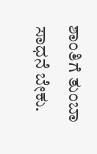ಶಾಂತಿಗೆ ತುಂಬಾ ಸಾಧನೆ ಬೇಕು.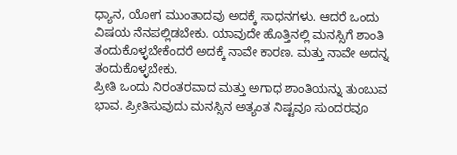ಧ್ಯಾನ, ಯೋಗ ಮುಂತಾದವು ಅದಕ್ಕೆ ಸಾಧನಗಳು. ಆದರೆ ಒಂದು ವಿಷಯ ನೆನಪಲ್ಲಿಡಬೇಕು. ಯಾವುದೇ ಹೊತ್ತಿನಲ್ಲಿ ಮನಸ್ಸಿಗೆ ಶಾಂತಿ ತಂದುಕೊಳ್ಳಬೇಕೆಂದರೆ ಅದಕ್ಕೆ ನಾವೇ ಕಾರಣ. ಮತ್ತು ನಾವೇ ಅದನ್ನ ತಂದುಕೊಳ್ಳಬೇಕು.
ಪ್ರೀತಿ ಒಂದು ನಿರಂತರವಾದ ಮತ್ತು ಅಗಾಧ ಶಾಂತಿಯನ್ನು ತುಂಬುವ ಭಾವ. ಪ್ರೀತಿಸುವುದು ಮನಸ್ಸಿನ ಅತ್ಯಂತ ನಿಷ್ಟವೂ ಸುಂದರವೂ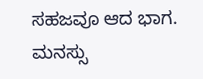ಸಹಜವೂ ಆದ ಭಾಗ. ಮನಸ್ಸು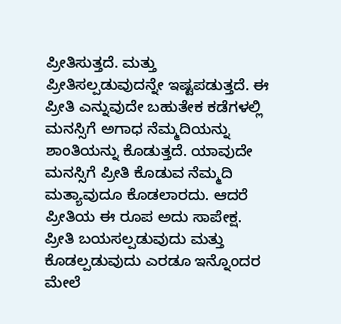ಪ್ರೀತಿಸುತ್ತದೆ. ಮತ್ತು ಪ್ರೀತಿಸಲ್ಪಡುವುದನ್ನೇ ಇಷ್ಟಪಡುತ್ತದೆ. ಈ ಪ್ರೀತಿ ಎನ್ನುವುದೇ ಬಹುತೇಕ ಕಡೆಗಳಲ್ಲಿ ಮನಸ್ಸಿಗೆ ಅಗಾಧ ನೆಮ್ಮದಿಯನ್ನು ಶಾಂತಿಯನ್ನು ಕೊಡುತ್ತದೆ. ಯಾವುದೇ ಮನಸ್ಸಿಗೆ ಪ್ರೀತಿ ಕೊಡುವ ನೆಮ್ಮದಿ ಮತ್ಯಾವುದೂ ಕೊಡಲಾರದು. ಆದರೆ ಪ್ರೀತಿಯ ಈ ರೂಪ ಅದು ಸಾಪೇಕ್ಷ. ಪ್ರೀತಿ ಬಯಸಲ್ಪಡುವುದು ಮತ್ತು ಕೊಡಲ್ಪಡುವುದು ಎರಡೂ ಇನ್ನೊಂದರ ಮೇಲೆ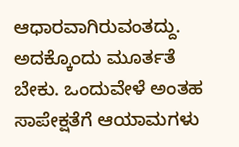ಆಧಾರವಾಗಿರುವಂತದ್ದು. ಅದಕ್ಕೊಂದು ಮೂರ್ತತೆ ಬೇಕು. ಒಂದುವೇಳೆ ಅಂತಹ ಸಾಪೇಕ್ಷತೆಗೆ ಆಯಾಮಗಳು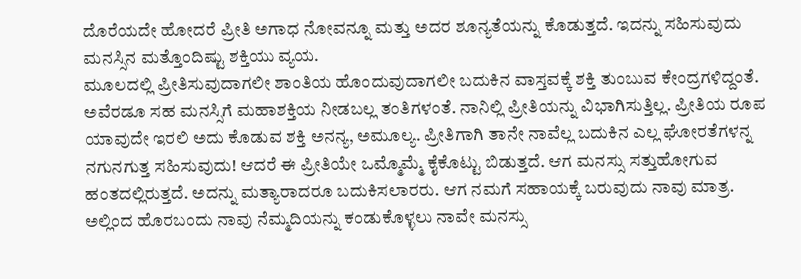ದೊರೆಯದೇ ಹೋದರೆ ಪ್ರೀತಿ ಅಗಾಧ ನೋವನ್ನೂ ಮತ್ತು ಅದರ ಶೂನ್ಯತೆಯನ್ನು ಕೊಡುತ್ತದೆ. ಇದನ್ನು ಸಹಿಸುವುದು ಮನಸ್ಸಿನ ಮತ್ತೊಂದಿಷ್ಟು ಶಕ್ತಿಯು ವ್ಯಯ.
ಮೂಲದಲ್ಲಿ ಪ್ರೀತಿಸುವುದಾಗಲೀ ಶಾಂತಿಯ ಹೊಂದುವುದಾಗಲೀ ಬದುಕಿನ ವಾಸ್ತವಕ್ಕೆ ಶಕ್ತಿ ತುಂಬುವ ಕೇಂದ್ರಗಳಿದ್ದಂತೆ. ಅವೆರಡೂ ಸಹ ಮನಸ್ಸಿಗೆ ಮಹಾಶಕ್ತಿಯ ನೀಡಬಲ್ಲ ತಂತಿಗಳಂತೆ. ನಾನಿಲ್ಲಿ ಪ್ರೀತಿಯನ್ನು ವಿಭಾಗಿಸುತ್ತಿಲ್ಲ. ಪ್ರೀತಿಯ ರೂಪ ಯಾವುದೇ ಇರಲಿ ಅದು ಕೊಡುವ ಶಕ್ತಿ ಅನನ್ಯ, ಅಮೂಲ್ಯ. ಪ್ರೀತಿಗಾಗಿ ತಾನೇ ನಾವೆಲ್ಲ ಬದುಕಿನ ಎಲ್ಲ ಘೋರತೆಗಳನ್ನ ನಗುನಗುತ್ತ ಸಹಿಸುವುದು! ಆದರೆ ಈ ಪ್ರೀತಿಯೇ ಒಮ್ಮೊಮ್ಮೆ ಕೈಕೊಟ್ಟು ಬಿಡುತ್ತದೆ. ಆಗ ಮನಸ್ಸು ಸತ್ತುಹೋಗುವ ಹಂತದಲ್ಲಿರುತ್ತದೆ. ಅದನ್ನು ಮತ್ಯಾರಾದರೂ ಬದುಕಿಸಲಾರರು. ಆಗ ನಮಗೆ ಸಹಾಯಕ್ಕೆ ಬರುವುದು ನಾವು ಮಾತ್ರ.
ಅಲ್ಲಿಂದ ಹೊರಬಂದು ನಾವು ನೆಮ್ಮದಿಯನ್ನು ಕಂಡುಕೊಳ್ಳಲು ನಾವೇ ಮನಸ್ಸು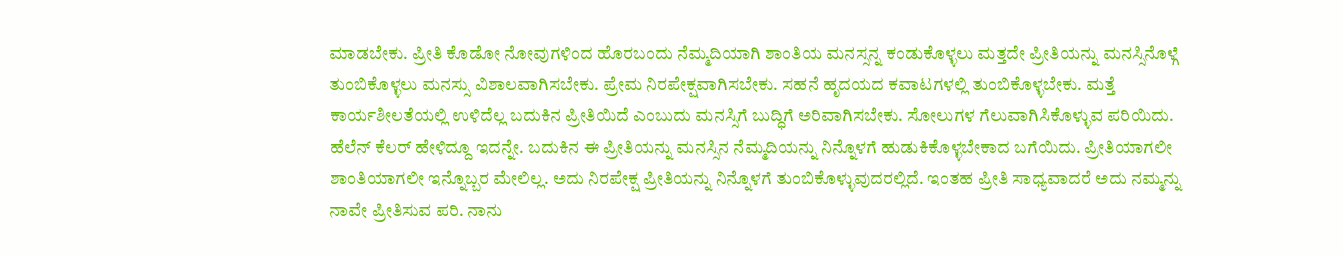ಮಾಡಬೇಕು. ಪ್ರೀತಿ ಕೊಡೋ ನೋವುಗಳಿಂದ ಹೊರಬಂದು ನೆಮ್ಮದಿಯಾಗಿ ಶಾಂತಿಯ ಮನಸ್ಸನ್ನ ಕಂಡುಕೊಳ್ಳಲು ಮತ್ತದೇ ಪ್ರೀತಿಯನ್ನು ಮನಸ್ಸಿನೊಳ್ಗೆ ತುಂಬಿಕೊಳ್ಳಲು ಮನಸ್ಸು ವಿಶಾಲವಾಗಿಸಬೇಕು. ಪ್ರೇಮ ನಿರಪೇಕ್ಷವಾಗಿಸಬೇಕು. ಸಹನೆ ಹೃದಯದ ಕವಾಟಗಳಲ್ಲಿ ತುಂಬಿಕೊಳ್ಳಬೇಕು. ಮತ್ತೆ ಕಾರ್ಯಶೀಲತೆಯಲ್ಲಿ ಉಳಿದೆಲ್ಲ ಬದುಕಿನ ಪ್ರೀತಿಯಿದೆ ಎಂಬುದು ಮನಸ್ಸಿಗೆ ಬುದ್ಧಿಗೆ ಅರಿವಾಗಿಸಬೇಕು. ಸೋಲುಗಳ ಗೆಲುವಾಗಿಸಿಕೊಳ್ಳುವ ಪರಿಯಿದು.
ಹೆಲೆನ್ ಕೆಲರ್ ಹೇಳಿದ್ದೂ ಇದನ್ನೇ. ಬದುಕಿನ ಈ ಪ್ರೀತಿಯನ್ನು ಮನಸ್ಸಿನ ನೆಮ್ಮದಿಯನ್ನು ನಿನ್ನೊಳಗೆ ಹುಡುಕಿಕೊಳ್ಳಬೇಕಾದ ಬಗೆಯಿದು. ಪ್ರೀತಿಯಾಗಲೀ ಶಾಂತಿಯಾಗಲೀ ಇನ್ನೊಬ್ಬರ ಮೇಲಿಲ್ಲ. ಅದು ನಿರಪೇಕ್ಷ ಪ್ರೀತಿಯನ್ನು ನಿನ್ನೊಳಗೆ ತುಂಬಿಕೊಳ್ಳುವುದರಲ್ಲಿದೆ. ಇಂತಹ ಪ್ರೀತಿ ಸಾಧ್ಯವಾದರೆ ಅದು ನಮ್ಮನ್ನು ನಾವೇ ಪ್ರೀತಿಸುವ ಪರಿ. ನಾನು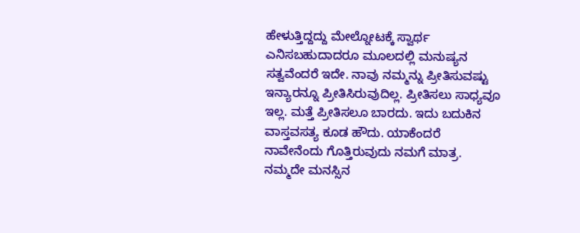ಹೇಳುತ್ತಿದ್ದದ್ದು ಮೇಲ್ನೋಟಕ್ಕೆ ಸ್ವಾರ್ಥ ಎನಿಸಬಹುದಾದರೂ ಮೂಲದಲ್ಲಿ ಮನುಷ್ಯನ ಸತ್ವವೆಂದರೆ ಇದೇ. ನಾವು ನಮ್ಮನ್ನು ಪ್ರೀತಿಸುವಷ್ಟು ಇನ್ಯಾರನ್ನೂ ಪ್ರೀತಿಸಿರುವುದಿಲ್ಲ. ಪ್ರೀತಿಸಲು ಸಾಧ್ಯವೂ ಇಲ್ಲ. ಮತ್ತೆ ಪ್ರೀತಿಸಲೂ ಬಾರದು. ಇದು ಬದುಕಿನ ವಾಸ್ತವಸತ್ಯ ಕೂಡ ಹೌದು. ಯಾಕೆಂದರೆ ನಾವೇನೆಂದು ಗೊತ್ತಿರುವುದು ನಮಗೆ ಮಾತ್ರ.
ನಮ್ಮದೇ ಮನಸ್ಸಿನ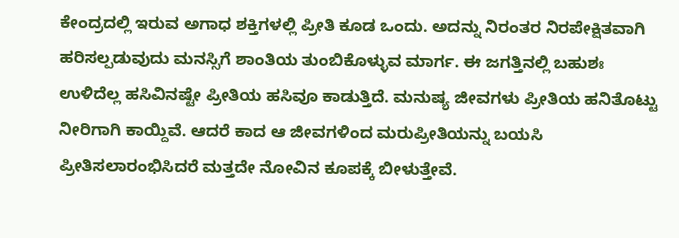ಕೇಂದ್ರದಲ್ಲಿ ಇರುವ ಅಗಾಧ ಶಕ್ತಿಗಳಲ್ಲಿ ಪ್ರೀತಿ ಕೂಡ ಒಂದು. ಅದನ್ನು ನಿರಂತರ ನಿರಪೇಕ್ಷಿತವಾಗಿ ಹರಿಸಲ್ಪಡುವುದು ಮನಸ್ಸಿಗೆ ಶಾಂತಿಯ ತುಂಬಿಕೊಳ್ಳುವ ಮಾರ್ಗ. ಈ ಜಗತ್ತಿನಲ್ಲಿ ಬಹುಶಃ ಉಳಿದೆಲ್ಲ ಹಸಿವಿನಷ್ಟೇ ಪ್ರೀತಿಯ ಹಸಿವೂ ಕಾಡುತ್ತಿದೆ. ಮನುಷ್ಯ ಜೀವಗಳು ಪ್ರೀತಿಯ ಹನಿತೊಟ್ಟು ನೀರಿಗಾಗಿ ಕಾಯ್ದಿವೆ. ಆದರೆ ಕಾದ ಆ ಜೀವಗಳಿಂದ ಮರುಪ್ರೀತಿಯನ್ನು ಬಯಸಿ ಪ್ರೀತಿಸಲಾರಂಭಿಸಿದರೆ ಮತ್ತದೇ ನೋವಿನ ಕೂಪಕ್ಕೆ ಬೀಳುತ್ತೇವೆ.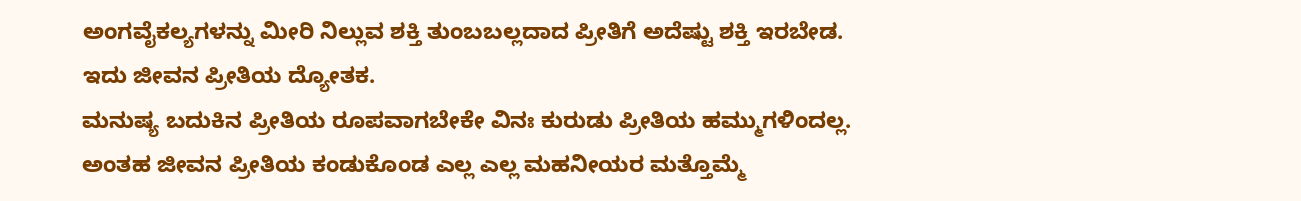ಅಂಗವೈಕಲ್ಯಗಳನ್ನು ಮೀರಿ ನಿಲ್ಲುವ ಶಕ್ತಿ ತುಂಬಬಲ್ಲದಾದ ಪ್ರೀತಿಗೆ ಅದೆಷ್ಟು ಶಕ್ತಿ ಇರಬೇಡ. ಇದು ಜೀವನ ಪ್ರೀತಿಯ ದ್ಯೋತಕ.
ಮನುಷ್ಯ ಬದುಕಿನ ಪ್ರೀತಿಯ ರೂಪವಾಗಬೇಕೇ ವಿನಃ ಕುರುಡು ಪ್ರೀತಿಯ ಹಮ್ಮುಗಳಿಂದಲ್ಲ. ಅಂತಹ ಜೀವನ ಪ್ರೀತಿಯ ಕಂಡುಕೊಂಡ ಎಲ್ಲ ಎಲ್ಲ ಮಹನೀಯರ ಮತ್ತೊಮ್ಮೆ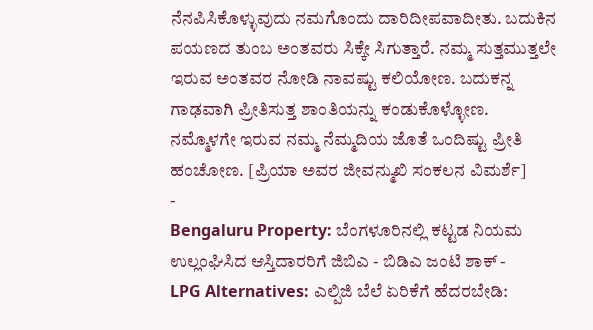ನೆನಪಿಸಿಕೊಳ್ಳುವುದು ನಮಗೊಂದು ದಾರಿದೀಪವಾದೀತು. ಬದುಕಿನ ಪಯಣದ ತುಂಬ ಅಂತವರು ಸಿಕ್ಕೇ ಸಿಗುತ್ತಾರೆ. ನಮ್ಮ ಸುತ್ತಮುತ್ತಲೇ ಇರುವ ಅಂತವರ ನೋಡಿ ನಾವಷ್ಟು ಕಲಿಯೋಣ. ಬದುಕನ್ನ ಗಾಢವಾಗಿ ಪ್ರೀತಿಸುತ್ತ ಶಾಂತಿಯನ್ನು ಕಂಡುಕೊಳ್ಳೋಣ. ನಮ್ಮೊಳಗೇ ಇರುವ ನಮ್ಮ ನೆಮ್ಮದಿಯ ಜೊತೆ ಒಂದಿಷ್ಟು ಪ್ರೀತಿ ಹಂಚೋಣ. [ಪ್ರಿಯಾ ಅವರ ಜೀವನ್ಮುಖಿ ಸಂಕಲನ ವಿಮರ್ಶೆ]
-
Bengaluru Property: ಬೆಂಗಳೂರಿನಲ್ಲಿ ಕಟ್ಟಡ ನಿಯಮ ಉಲ್ಲಂಘಿಸಿದ ಆಸ್ತಿದಾರರಿಗೆ ಜಿಬಿಎ - ಬಿಡಿಎ ಜಂಟಿ ಶಾಕ್ -
LPG Alternatives: ಎಲ್ಪಿಜಿ ಬೆಲೆ ಏರಿಕೆಗೆ ಹೆದರಬೇಡಿ: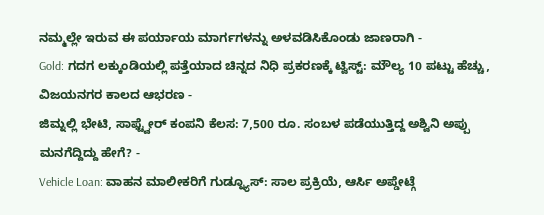ನಮ್ಮಲ್ಲೇ ಇರುವ ಈ ಪರ್ಯಾಯ ಮಾರ್ಗಗಳನ್ನು ಅಳವಡಿಸಿಕೊಂಡು ಜಾಣರಾಗಿ -
Gold: ಗದಗ ಲಕ್ಕುಂಡಿಯಲ್ಲಿ ಪತ್ತೆಯಾದ ಚಿನ್ನದ ನಿಧಿ ಪ್ರಕರಣಕ್ಕೆ ಟ್ವಿಸ್ಟ್: ಮೌಲ್ಯ 10 ಪಟ್ಟು ಹೆಚ್ಚು, ವಿಜಯನಗರ ಕಾಲದ ಆಭರಣ -
ಜಿಮ್ನಲ್ಲಿ ಭೇಟಿ, ಸಾಫ್ಟ್ವೇರ್ ಕಂಪನಿ ಕೆಲಸ: 7,500 ರೂ. ಸಂಬಳ ಪಡೆಯುತ್ತಿದ್ದ ಅಶ್ವಿನಿ ಅಪ್ಪು ಮನಗೆದ್ದಿದ್ದು ಹೇಗೆ? -
Vehicle Loan: ವಾಹನ ಮಾಲೀಕರಿಗೆ ಗುಡ್ನ್ಯೂಸ್: ಸಾಲ ಪ್ರಕ್ರಿಯೆ, ಆರ್ಸಿ ಅಪ್ಡೇಟ್ಗೆ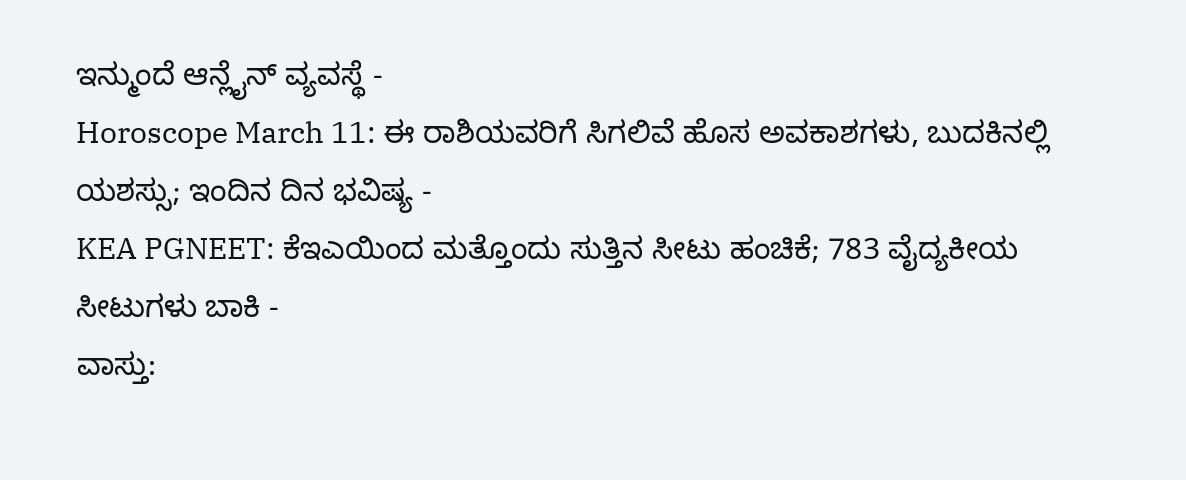ಇನ್ಮುಂದೆ ಆನ್ಲೈನ್ ವ್ಯವಸ್ಥೆ -
Horoscope March 11: ಈ ರಾಶಿಯವರಿಗೆ ಸಿಗಲಿವೆ ಹೊಸ ಅವಕಾಶಗಳು, ಬುದಕಿನಲ್ಲಿ ಯಶಸ್ಸು; ಇಂದಿನ ದಿನ ಭವಿಷ್ಯ -
KEA PGNEET: ಕೆಇಎಯಿಂದ ಮತ್ತೊಂದು ಸುತ್ತಿನ ಸೀಟು ಹಂಚಿಕೆ; 783 ವೈದ್ಯಕೀಯ ಸೀಟುಗಳು ಬಾಕಿ -
ವಾಸ್ತು: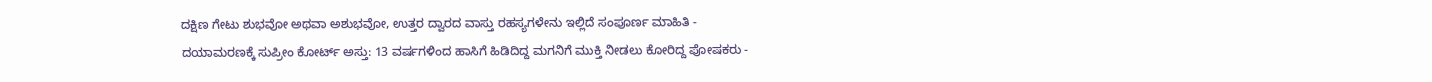ದಕ್ಷಿಣ ಗೇಟು ಶುಭವೋ ಅಥವಾ ಅಶುಭವೋ, ಉತ್ತರ ದ್ವಾರದ ವಾಸ್ತು ರಹಸ್ಯಗಳೇನು ಇಲ್ಲಿದೆ ಸಂಪೂರ್ಣ ಮಾಹಿತಿ -
ದಯಾಮರಣಕ್ಕೆ ಸುಪ್ರೀಂ ಕೋರ್ಟ್ ಅಸ್ತು: 13 ವರ್ಷಗಳಿಂದ ಹಾಸಿಗೆ ಹಿಡಿದಿದ್ದ ಮಗನಿಗೆ ಮುಕ್ತಿ ನೀಡಲು ಕೋರಿದ್ದ ಪೋಷಕರು -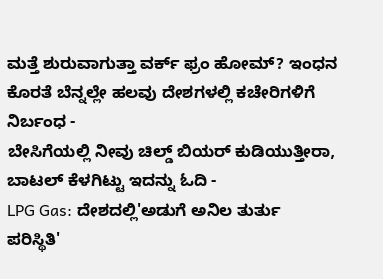ಮತ್ತೆ ಶುರುವಾಗುತ್ತಾ ವರ್ಕ್ ಫ್ರಂ ಹೋಮ್? ಇಂಧನ ಕೊರತೆ ಬೆನ್ನಲ್ಲೇ ಹಲವು ದೇಶಗಳಲ್ಲಿ ಕಚೇರಿಗಳಿಗೆ ನಿರ್ಬಂಧ -
ಬೇಸಿಗೆಯಲ್ಲಿ ನೀವು ಚಿಲ್ಡ್ ಬಿಯರ್ ಕುಡಿಯುತ್ತೀರಾ, ಬಾಟಲ್ ಕೆಳಗಿಟ್ಟು ಇದನ್ನು ಓದಿ -
LPG Gas: ದೇಶದಲ್ಲಿ'ಅಡುಗೆ ಅನಿಲ ತುರ್ತು ಪರಿಸ್ಥಿತಿ'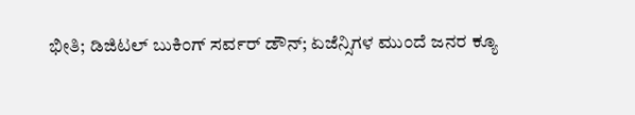ಭೀತಿ; ಡಿಜಿಟಲ್ ಬುಕಿಂಗ್ ಸರ್ವರ್ ಡೌನ್; ಏಜೆನ್ಸಿಗಳ ಮುಂದೆ ಜನರ ಕ್ಯೂ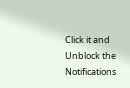Click it and Unblock the Notifications